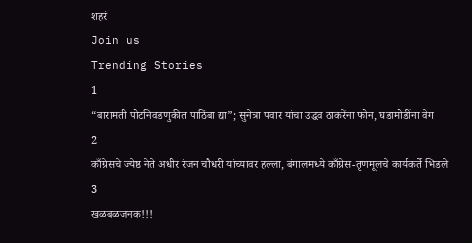शहरं
Join us
Trending Stories
1
“बारामती पोटनिवडणुकीत पाठिंबा द्या”; सुनेत्रा पवार यांचा उद्धव ठाकरेंना फोन, घडामोडींना वेग
2
काँग्रेसचे ज्येष्ठ नेते अधीर रंजन चौधरी यांच्यावर हल्ला, बंगालमध्ये काँग्रेस-तृणमूलचे कार्यकर्ते भिडले
3
खळबळजनक!!!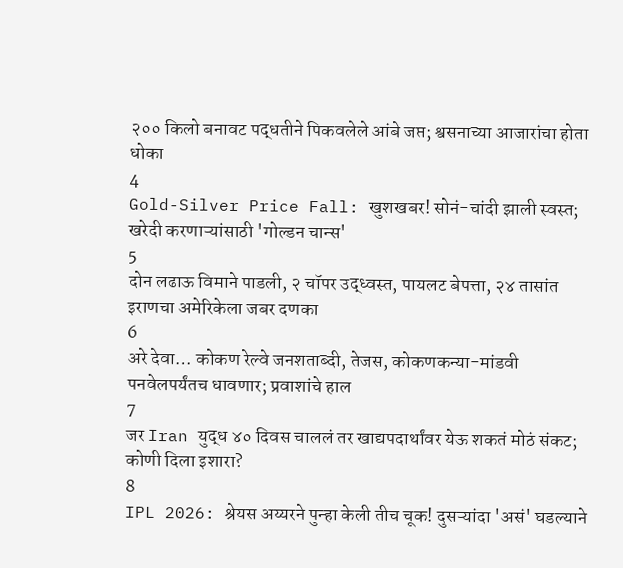२०० किलो बनावट पद्धतीने पिकवलेले आंबे जप्त; श्वसनाच्या आजारांचा होता धोका
4
Gold-Silver Price Fall: खुशखबर! सोनं-चांदी झाली स्वस्त; खरेदी करणाऱ्यांसाठी 'गोल्डन चान्स'
5
दोन लढाऊ विमाने पाडली, २ चॉपर उद्ध्वस्त, पायलट बेपत्ता, २४ तासांत इराणचा अमेरिकेला जबर दणका
6
अरे देवा… कोकण रेल्वे जनशताब्दी, तेजस, कोकणकन्या-मांडवी पनवेलपर्यंतच धावणार; प्रवाशांचे हाल
7
जर Iran युद्ध ४० दिवस चाललं तर खाद्यपदार्थांवर येऊ शकतं मोठं संकट; कोणी दिला इशारा?
8
IPL 2026: श्रेयस अय्यरने पुन्हा केली तीच चूक! दुसऱ्यांदा 'असं' घडल्याने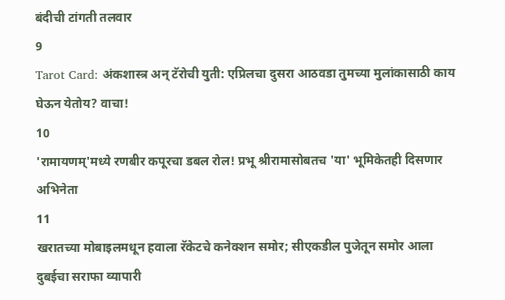बंदीची टांगती तलवार
9
Tarot Card: अंकशास्त्र अन् टॅरोची युती: एप्रिलचा दुसरा आठवडा तुमच्या मुलांकासाठी काय घेऊन येतोय? वाचा!
10
'रामायणम्'मध्ये रणबीर कपूरचा डबल रोल! प्रभू श्रीरामासोबतच 'या' भूमिकेतही दिसणार अभिनेता
11
खरातच्या मोबाइलमधून हवाला रॅकेटचे कनेक्शन समोर; सीएकडील पुजेतून समोर आला दुबईचा सराफा व्यापारी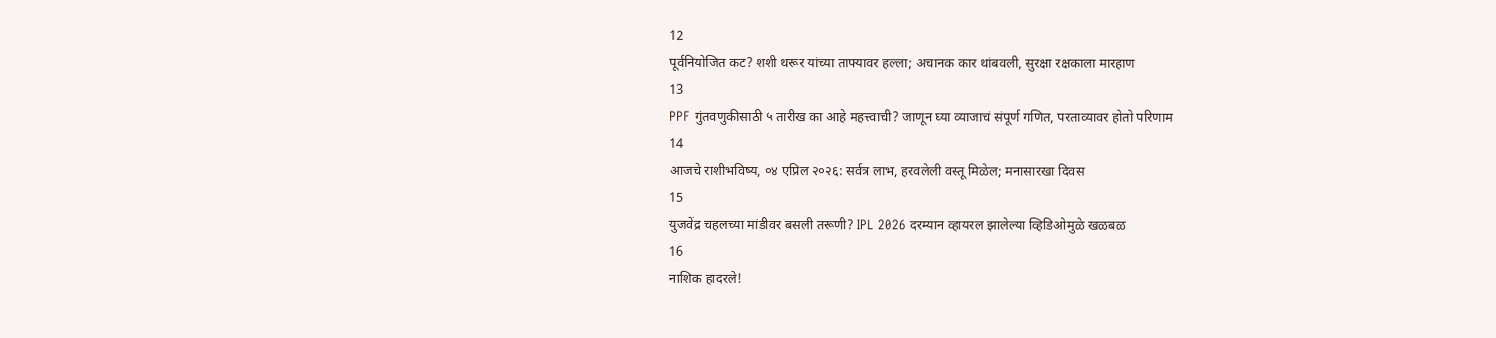12
पूर्वनियोजित कट? शशी थरूर यांच्या ताफ्यावर हल्ला; अचानक कार थांबवली, सुरक्षा रक्षकाला मारहाण
13
PPF गुंतवणुकीसाठी ५ तारीख का आहे महत्त्वाची? जाणून घ्या व्याजाचं संपूर्ण गणित, परताव्यावर होतो परिणाम
14
आजचे राशीभविष्य, ०४ एप्रिल २०२६: सर्वत्र लाभ, हरवलेली वस्तू मिळेल; मनासारखा दिवस
15
युजवेंद्र चहलच्या मांडीवर बसली तरूणी? IPL 2026 दरम्यान व्हायरल झालेल्या व्हिडिओमुळे खळबळ
16
नाशिक हादरले!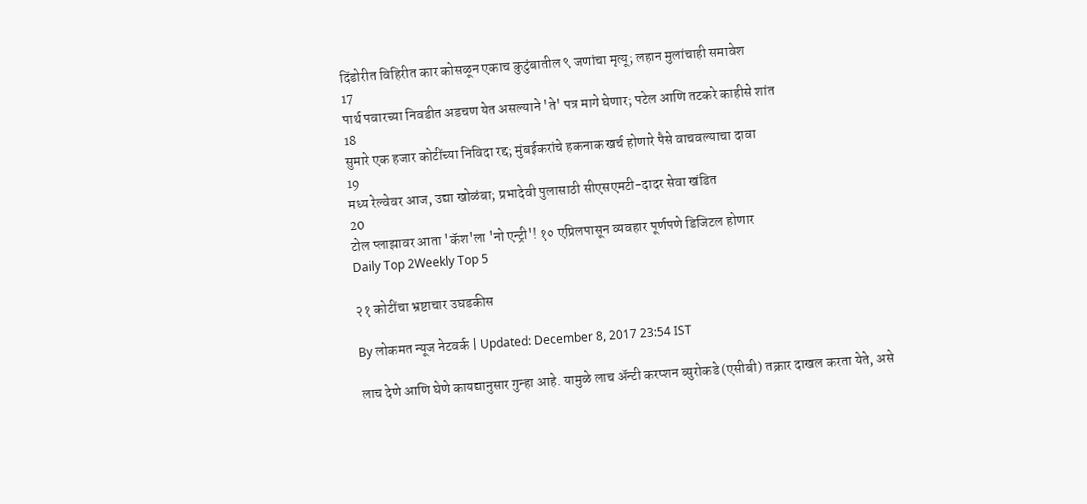दिंडोरीत विहिरीत कार कोसळून एकाच कुटुंबातील ९ जणांचा मृत्यू; लहान मुलांचाही समावेश
17
पार्थ पवारच्या निवडीत अडचण येत असल्याने 'ते' पत्र मागे घेणार; पटेल आणि तटकरे काहीसे शांत
18
सुमारे एक हजार कोटींच्या निविदा रद्द; मुंबईकरांचे हकनाक खर्च होणारे पैसे वाचवल्याचा दावा
19
मध्य रेल्वेवर आज, उद्या खोळंबा; प्रभादेवी पुलासाठी सीएसएमटी-दादर सेवा खंडित
20
टोल प्लाझावर आता 'कॅश'ला 'नो एन्ट्री'! १० एप्रिलपासून व्यवहार पूर्णपणे डिजिटल होणार
Daily Top 2Weekly Top 5

२१ कोटींचा भ्रष्टाचार उघडकीस

By लोकमत न्यूज नेटवर्क | Updated: December 8, 2017 23:54 IST

लाच देणे आणि घेणे कायद्यानुसार गुन्हा आहे. यामुळे लाच अ‍ॅन्टी करप्शन ब्युरोकडे (एसीबी) तक्रार दाखल करता येते, असे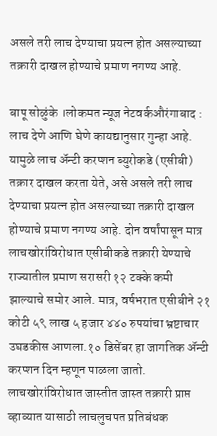असले तरी लाच देण्याचा प्रयत्न होत असल्याच्या तक्रारी दाखल होण्याचे प्रमाण नगण्य आहे.

बापू सोळुंके ।लोकमत न्यूज नेटवर्कऔरंगाबाद : लाच देणे आणि घेणे कायद्यानुसार गुन्हा आहे. यामुळे लाच अ‍ॅन्टी करप्शन ब्युरोकडे (एसीबी) तक्रार दाखल करता येते, असे असले तरी लाच देण्याचा प्रयत्न होत असल्याच्या तक्रारी दाखल होण्याचे प्रमाण नगण्य आहे. दोन वर्षांपासून मात्र लाचखोरांविरोधात एसीबीकडे तक्रारी येण्याचे राज्यातील प्रमाण सरासरी १२ टक्के कमी झाल्याचे समोर आले. मात्र, वर्षभरात एसीबीने २१ कोटी ५९ लाख ५ हजार ४४० रुपयांचा भ्रष्टाचार उघडकीस आणला.१० डिसेंबर हा जागतिक अ‍ॅन्टी करप्शन दिन म्हणून पाळला जातो. लाचखोरांविरोधात जास्तीत जास्त तक्रारी प्राप्त व्हाव्यात यासाठी लाचलुचपत प्रतिबंधक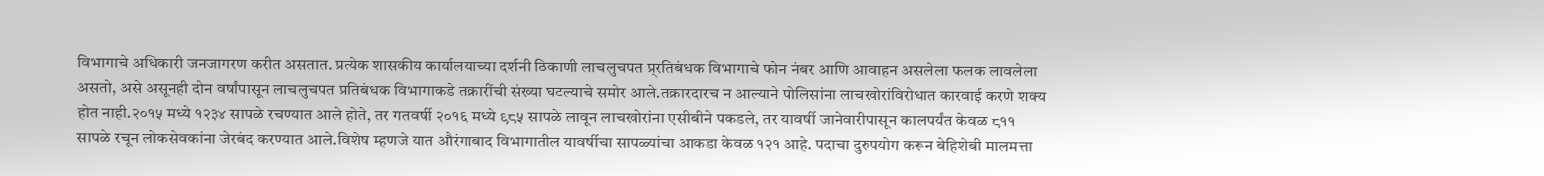विभागाचे अधिकारी जनजागरण करीत असतात. प्रत्येक शासकीय कार्यालयाच्या दर्शनी ठिकाणी लाचलुचपत प्र्रतिबंधक विभागाचे फोन नंबर आणि आवाहन असलेला फलक लावलेला असतो, असे असूनही दोन वर्षांपासून लाचलुचपत प्रतिबंधक विभागाकडे तक्रारींची संख्या घटल्याचे समोर आले.तक्रारदारच न आल्याने पोलिसांना लाचखोरांविरोधात कारवाई करणे शक्य होत नाही.२०१५ मध्ये १२३४ सापळे रचण्यात आले होते, तर गतवर्षी २०१६ मध्ये ९८५ सापळे लावून लाचखोरांना एसीबीने पकडले, तर यावर्षी जानेवारीपासून कालपर्यंत केवळ ८११ सापळे रचून लोकसेवकांना जेरबंद करण्यात आले.विशेष म्हणजे यात औरंगाबाद विभागातील यावर्षीचा सापळ्यांचा आकडा केवळ १२१ आहे. पदाचा दुरुपयोग करून बेहिशेबी मालमत्ता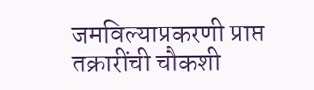जमविल्याप्रकरणी प्राप्त तक्रारींची चौकशी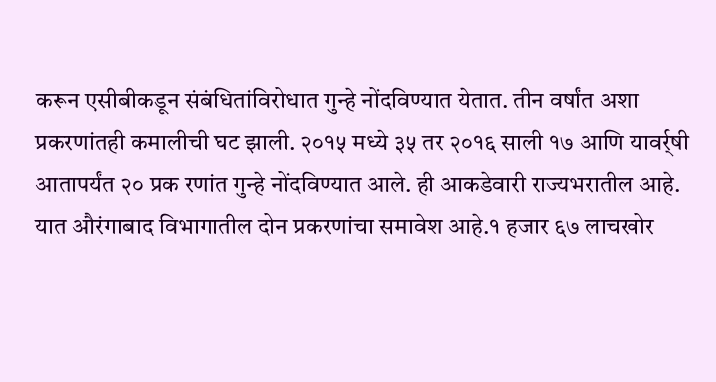करून एसीबीकडून संबंधितांविरोधात गुन्हे नोंदविण्यात येतात. तीन वर्षांत अशा प्रकरणांतही कमालीची घट झाली. २०१५ मध्ये ३५ तर २०१६ साली १७ आणि यावर्र्षी आतापर्यंत २० प्रक रणांत गुन्हे नोंदविण्यात आले. ही आकडेवारी राज्यभरातील आहे. यात औरंगाबाद विभागातील दोन प्रकरणांचा समावेश आहे.१ हजार ६७ लाचखोर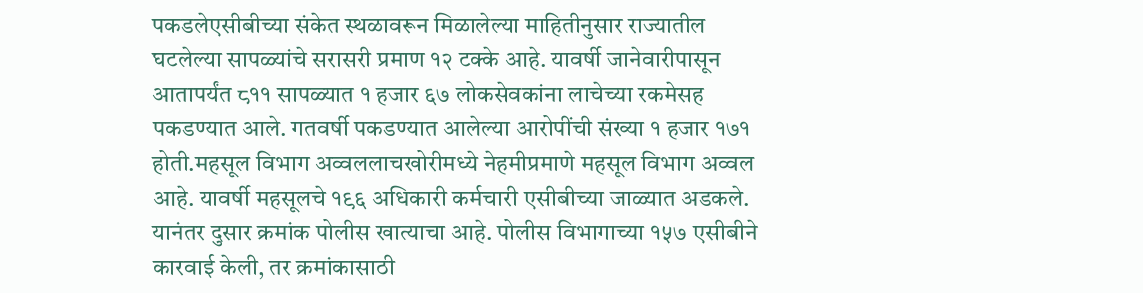पकडलेएसीबीच्या संकेत स्थळावरून मिळालेल्या माहितीनुसार राज्यातील घटलेल्या सापळ्यांचे सरासरी प्रमाण १२ टक्के आहे. यावर्षी जानेवारीपासून आतापर्यंत ८११ सापळ्यात १ हजार ६७ लोकसेवकांना लाचेच्या रकमेसह पकडण्यात आले. गतवर्षी पकडण्यात आलेल्या आरोपींची संख्या १ हजार १७१ होती.महसूल विभाग अव्वललाचखोरीमध्ये नेहमीप्रमाणे महसूल विभाग अव्वल आहे. यावर्षी महसूलचे १९६ अधिकारी कर्मचारी एसीबीच्या जाळ्यात अडकले. यानंतर दुसार क्रमांक पोलीस खात्याचा आहे. पोलीस विभागाच्या १५७ एसीबीने कारवाई केली, तर क्रमांकासाठी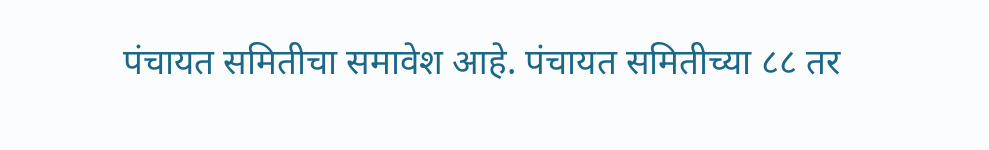पंचायत समितीचा समावेश आहे. पंचायत समितीच्या ८८ तर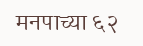मनपाच्या ६२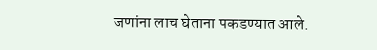जणांना लाच घेताना पकडण्यात आले.